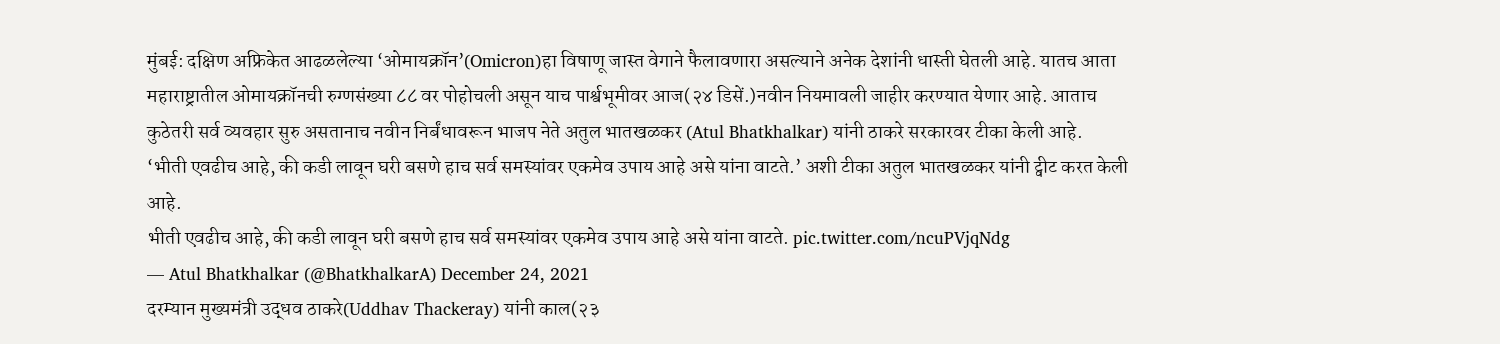मुंबई: दक्षिण अफ्रिकेत आढळलेल्या ‘ओमायक्रॉन’(Omicron)हा विषाणू जास्त वेगाने फैलावणारा असल्याने अनेक देशांनी धास्ती घेतली आहे. यातच आता महाराष्ट्रातील ओमायक्रॉनची रुग्णसंख्या ८८ वर पोहोचली असून याच पार्श्वभूमीवर आज(२४ डिसें.)नवीन नियमावली जाहीर करण्यात येणार आहे. आताच कुठेतरी सर्व व्यवहार सुरु असतानाच नवीन निर्बंधावरून भाजप नेते अतुल भातखळकर (Atul Bhatkhalkar) यांनी ठाकरे सरकारवर टीका केली आहे.
‘भीती एवढीच आहे, की कडी लावून घरी बसणे हाच सर्व समस्यांवर एकमेव उपाय आहे असे यांना वाटते.’ अशी टीका अतुल भातखळकर यांनी ट्वीट करत केली आहे.
भीती एवढीच आहे, की कडी लावून घरी बसणे हाच सर्व समस्यांवर एकमेव उपाय आहे असे यांना वाटते. pic.twitter.com/ncuPVjqNdg
— Atul Bhatkhalkar (@BhatkhalkarA) December 24, 2021
दरम्यान मुख्यमंत्री उद्धव ठाकरे(Uddhav Thackeray) यांनी काल(२३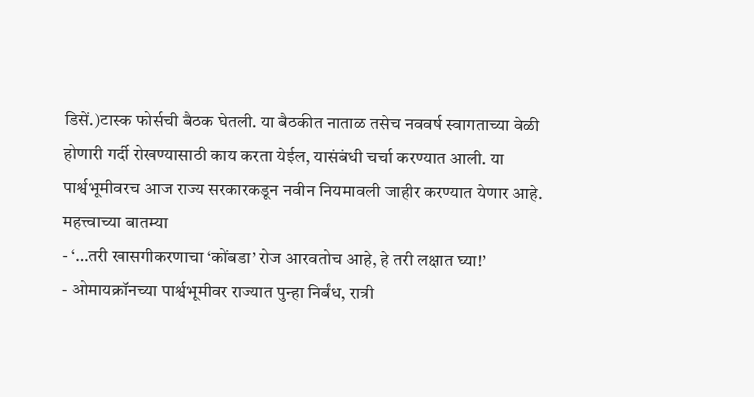डिसें.)टास्क फोर्सची बैठक घेतली. या बैठकीत नाताळ तसेच नववर्ष स्वागताच्या वेळी होणारी गर्दी रोखण्यासाठी काय करता येईल, यासंबंधी चर्चा करण्यात आली. या पार्श्वभूमीवरच आज राज्य सरकारकडून नवीन नियमावली जाहीर करण्यात येणार आहे.
महत्त्वाच्या बातम्या
- ‘…तरी खासगीकरणाचा ‘कोंबडा’ रोज आरवतोच आहे, हे तरी लक्षात घ्या!’
- ओमायक्रॉनच्या पार्श्वभूमीवर राज्यात पुन्हा निर्बंध, रात्री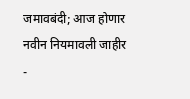जमावबंदी; आज होणार नवीन नियमावली जाहीर
-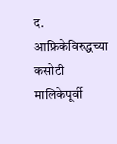द. आफ्रिकेविरुद्धच्या कसोटी मालिकेपूर्वी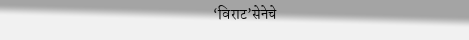‘विराट’सेनेचे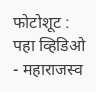फोटोशूट : पहा व्हिडिओ
- महाराजस्व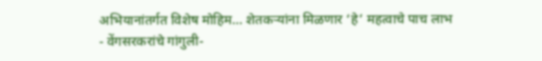अभियानांतर्गत विशेष मोहिम… शेतकऱ्यांना मिळणार ‘हे’ महत्वाचे पाच लाभ
- वेंगसरकरांचे गांगुली-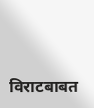विराटबाबत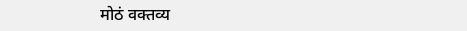मोठं वक्तव्य